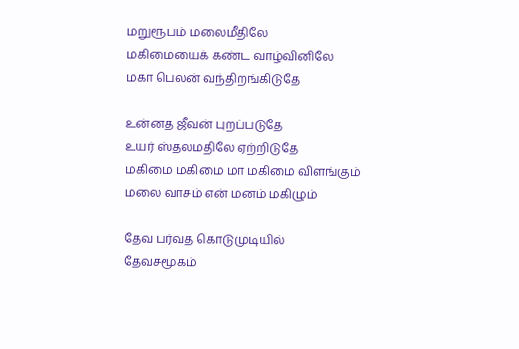மறுரூபம் மலைமீதிலே
மகிமையைக் கண்ட வாழ்வினிலே
மகா பெலன் வந்திறங்கிடுதே

உன்னத ஜீவன் புறப்படுதே
உயர் ஸ்தலமதிலே ஏற்றிடுதே
மகிமை மகிமை மா மகிமை விளங்கும்
மலை வாசம் என் மனம் மகிழும்

தேவ பர்வத கொடுமுடியில்
தேவசமூகம்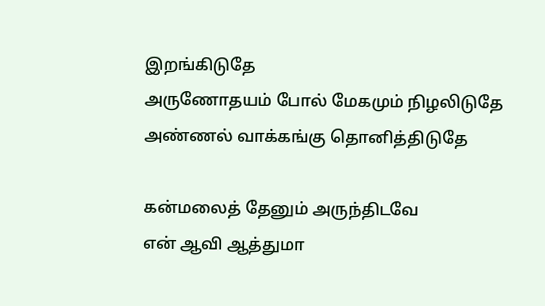இறங்கிடுதே
அருணோதயம் போல் மேகமும் நிழலிடுதே
அண்ணல் வாக்கங்கு தொனித்திடுதே

கன்மலைத் தேனும் அருந்திடவே
என் ஆவி ஆத்துமா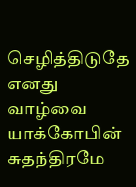செழித்திடுதே
எனது வாழ்வை யாக்கோபின் சுதந்திரமே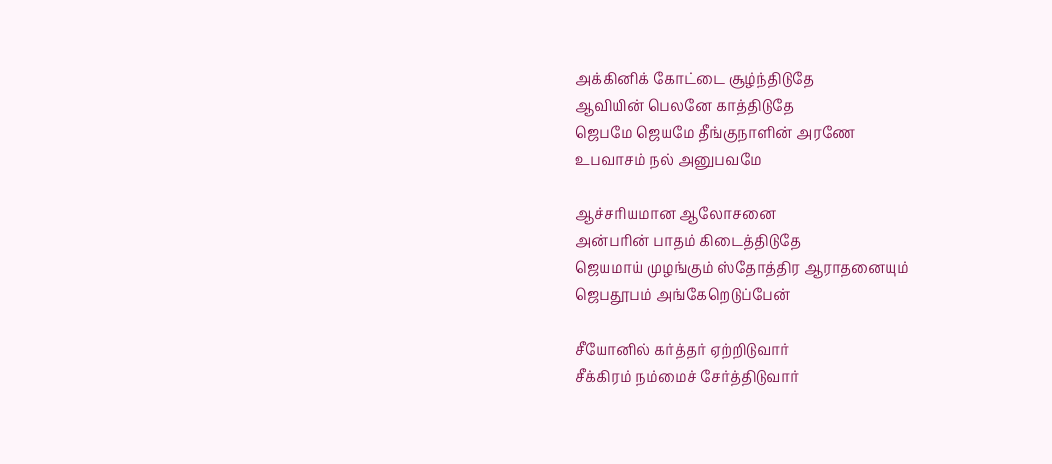அக்கினிக் கோட்டை சூழ்ந்திடுதே
ஆவியின் பெலனே காத்திடுதே
ஜெபமே ஜெயமே தீங்குநாளின் அரணே
உபவாசம் நல் அனுபவமே

ஆச்சரியமான ஆலோசனை
அன்பரின் பாதம் கிடைத்திடுதே
ஜெயமாய் முழங்கும் ஸ்தோத்திர ஆராதனையும்
ஜெபதூபம் அங்கேறெடுப்பேன்

சீயோனில் கர்த்தர் ஏற்றிடுவார்
சீக்கிரம் நம்மைச் சேர்த்திடுவார்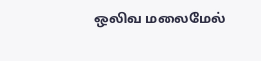ஒலிவ மலைமேல்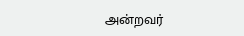அன்றவர்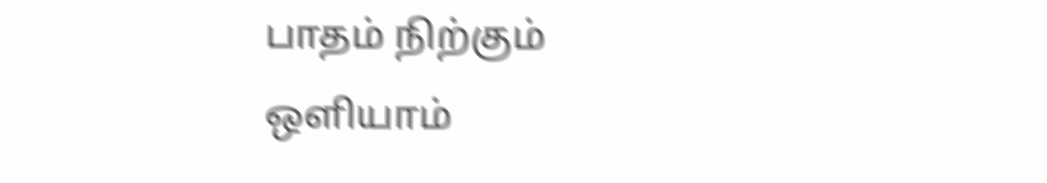பாதம் நிற்கும்
ஒளியாம்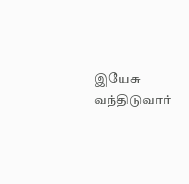இயேசு வந்திடுவார்